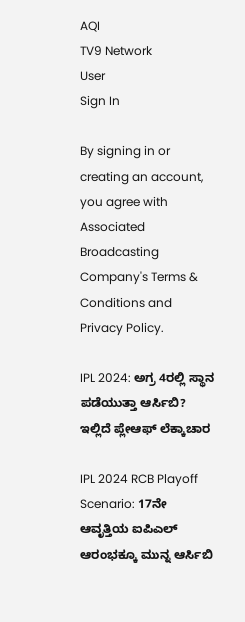AQI
TV9 Network
User
Sign In

By signing in or creating an account, you agree with Associated Broadcasting Company's Terms & Conditions and Privacy Policy.

IPL 2024: ಅಗ್ರ 4ರಲ್ಲಿ ಸ್ಥಾನ ಪಡೆಯುತ್ತಾ ಆರ್ಸಿಬಿ? ಇಲ್ಲಿದೆ ಪ್ಲೇಆಫ್ ಲೆಕ್ಕಾಚಾರ

IPL 2024 RCB Playoff Scenario: 17ನೇ ಆವೃತ್ತಿಯ ಐಪಿಎಲ್‌ ಆರಂಭಕ್ಕೂ ಮುನ್ನ ಆರ್ಸಿಬಿ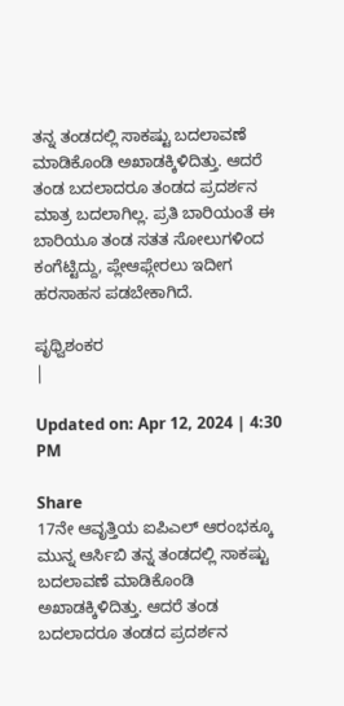ತನ್ನ ತಂಡದಲ್ಲಿ ಸಾಕಷ್ಟು ಬದಲಾವಣೆ ಮಾಡಿಕೊಂಡಿ ಅಖಾಡಕ್ಕಿಳಿದಿತ್ತು. ಆದರೆ ತಂಡ ಬದಲಾದರೂ ತಂಡದ ಪ್ರದರ್ಶನ ಮಾತ್ರ ಬದಲಾಗಿಲ್ಲ. ಪ್ರತಿ ಬಾರಿಯಂತೆ ಈ ಬಾರಿಯೂ ತಂಡ ಸತತ ಸೋಲುಗಳಿಂದ ಕಂಗೆಟ್ಟಿದ್ದು, ಪ್ಲೇಆಫ್ಗೇರಲು ಇದೀಗ ಹರಸಾಹಸ ಪಡಬೇಕಾಗಿದೆ.

ಪೃಥ್ವಿಶಂಕರ
|

Updated on: Apr 12, 2024 | 4:30 PM

Share
17ನೇ ಆವೃತ್ತಿಯ ಐಪಿಎಲ್‌ ಆರಂಭಕ್ಕೂ ಮುನ್ನ ಆರ್ಸಿಬಿ ತನ್ನ ತಂಡದಲ್ಲಿ ಸಾಕಷ್ಟು ಬದಲಾವಣೆ ಮಾಡಿಕೊಂಡಿ ಅಖಾಡಕ್ಕಿಳಿದಿತ್ತು. ಆದರೆ ತಂಡ ಬದಲಾದರೂ ತಂಡದ ಪ್ರದರ್ಶನ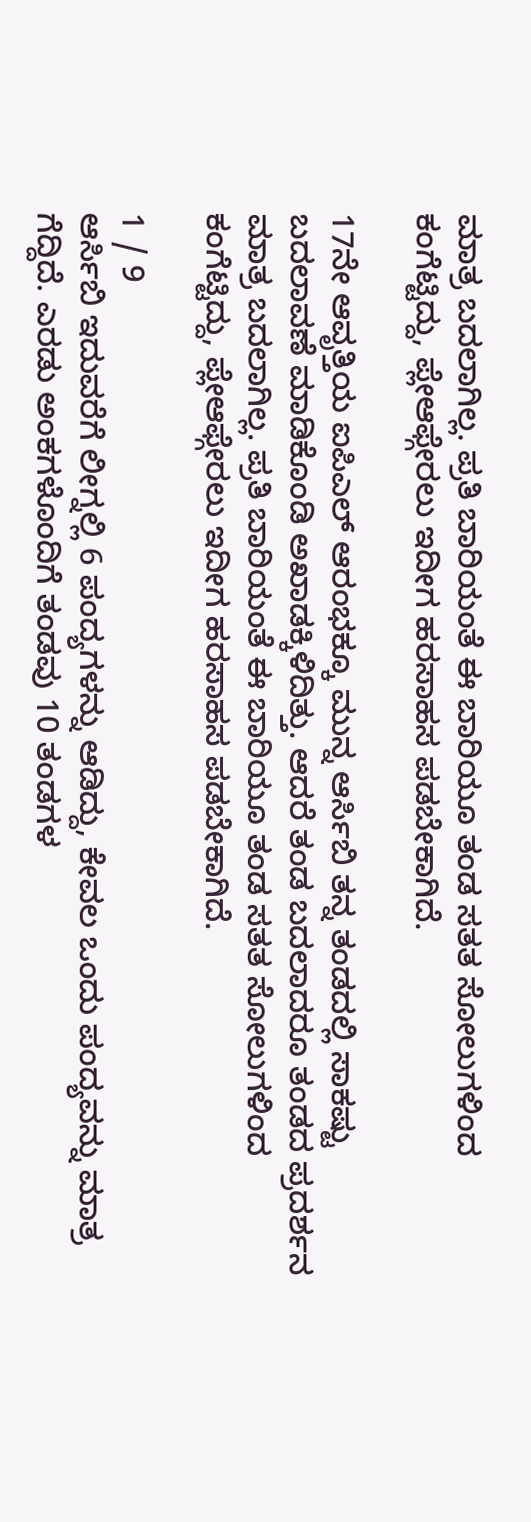ಮಾತ್ರ ಬದಲಾಗಿಲ್ಲ. ಪ್ರತಿ ಬಾರಿಯಂತೆ ಈ ಬಾರಿಯೂ ತಂಡ ಸತತ ಸೋಲುಗಳಿಂದ ಕಂಗೆಟ್ಟಿದ್ದು, ಪ್ಲೇಆಫ್ಗೇರಲು ಇದೀಗ ಹರಸಾಹಸ ಪಡಬೇಕಾಗಿದೆ.

17ನೇ ಆವೃತ್ತಿಯ ಐಪಿಎಲ್‌ ಆರಂಭಕ್ಕೂ ಮುನ್ನ ಆರ್ಸಿಬಿ ತನ್ನ ತಂಡದಲ್ಲಿ ಸಾಕಷ್ಟು ಬದಲಾವಣೆ ಮಾಡಿಕೊಂಡಿ ಅಖಾಡಕ್ಕಿಳಿದಿತ್ತು. ಆದರೆ ತಂಡ ಬದಲಾದರೂ ತಂಡದ ಪ್ರದರ್ಶನ ಮಾತ್ರ ಬದಲಾಗಿಲ್ಲ. ಪ್ರತಿ ಬಾರಿಯಂತೆ ಈ ಬಾರಿಯೂ ತಂಡ ಸತತ ಸೋಲುಗಳಿಂದ ಕಂಗೆಟ್ಟಿದ್ದು, ಪ್ಲೇಆಫ್ಗೇರಲು ಇದೀಗ ಹರಸಾಹಸ ಪಡಬೇಕಾಗಿದೆ.

1 / 9
ಆರ್ಸಿಬಿ ಇದುವರೆಗೆ ಲೀಗ್ನಲ್ಲಿ 6 ಪಂದ್ಯಗಳನ್ನು ಆಡಿದ್ದು, ಕೇವಲ ಒಂದು ಪಂದ್ಯವನ್ನು ಮಾತ್ರ ಗೆದ್ದಿದೆ. ಎರಡು ಅಂಕಗಳೊಂದಿಗೆ ತಂಡವು 10 ತಂಡಗಳ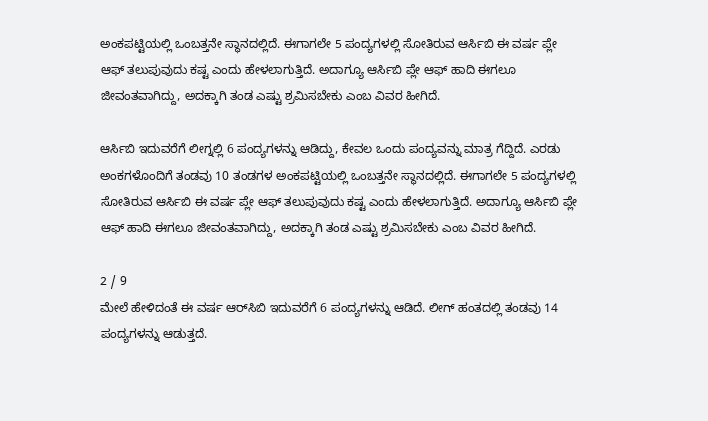ಅಂಕಪಟ್ಟಿಯಲ್ಲಿ ಒಂಬತ್ತನೇ ಸ್ಥಾನದಲ್ಲಿದೆ. ಈಗಾಗಲೇ 5 ಪಂದ್ಯಗಳಲ್ಲಿ ಸೋತಿರುವ ಆರ್ಸಿಬಿ ಈ ವರ್ಷ ಪ್ಲೇ ಆಫ್ ತಲುಪುವುದು ಕಷ್ಟ ಎಂದು ಹೇಳಲಾಗುತ್ತಿದೆ. ಅದಾಗ್ಯೂ ಆರ್ಸಿಬಿ ಪ್ಲೇ ಆಫ್ ಹಾದಿ ಈಗಲೂ ಜೀವಂತವಾಗಿದ್ದು, ಅದಕ್ಕಾಗಿ ತಂಡ ಎಷ್ಟು ಶ್ರಮಿಸಬೇಕು ಎಂಬ ವಿವರ ಹೀಗಿದೆ.

ಆರ್ಸಿಬಿ ಇದುವರೆಗೆ ಲೀಗ್ನಲ್ಲಿ 6 ಪಂದ್ಯಗಳನ್ನು ಆಡಿದ್ದು, ಕೇವಲ ಒಂದು ಪಂದ್ಯವನ್ನು ಮಾತ್ರ ಗೆದ್ದಿದೆ. ಎರಡು ಅಂಕಗಳೊಂದಿಗೆ ತಂಡವು 10 ತಂಡಗಳ ಅಂಕಪಟ್ಟಿಯಲ್ಲಿ ಒಂಬತ್ತನೇ ಸ್ಥಾನದಲ್ಲಿದೆ. ಈಗಾಗಲೇ 5 ಪಂದ್ಯಗಳಲ್ಲಿ ಸೋತಿರುವ ಆರ್ಸಿಬಿ ಈ ವರ್ಷ ಪ್ಲೇ ಆಫ್ ತಲುಪುವುದು ಕಷ್ಟ ಎಂದು ಹೇಳಲಾಗುತ್ತಿದೆ. ಅದಾಗ್ಯೂ ಆರ್ಸಿಬಿ ಪ್ಲೇ ಆಫ್ ಹಾದಿ ಈಗಲೂ ಜೀವಂತವಾಗಿದ್ದು, ಅದಕ್ಕಾಗಿ ತಂಡ ಎಷ್ಟು ಶ್ರಮಿಸಬೇಕು ಎಂಬ ವಿವರ ಹೀಗಿದೆ.

2 / 9
ಮೇಲೆ ಹೇಳಿದಂತೆ ಈ ವರ್ಷ ಆರ್‌ಸಿಬಿ ಇದುವರೆಗೆ 6 ಪಂದ್ಯಗಳನ್ನು ಆಡಿದೆ. ಲೀಗ್ ಹಂತದಲ್ಲಿ ತಂಡವು 14 ಪಂದ್ಯಗಳನ್ನು ಆಡುತ್ತದೆ.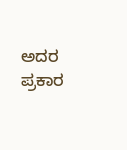ಅದರ ಪ್ರಕಾರ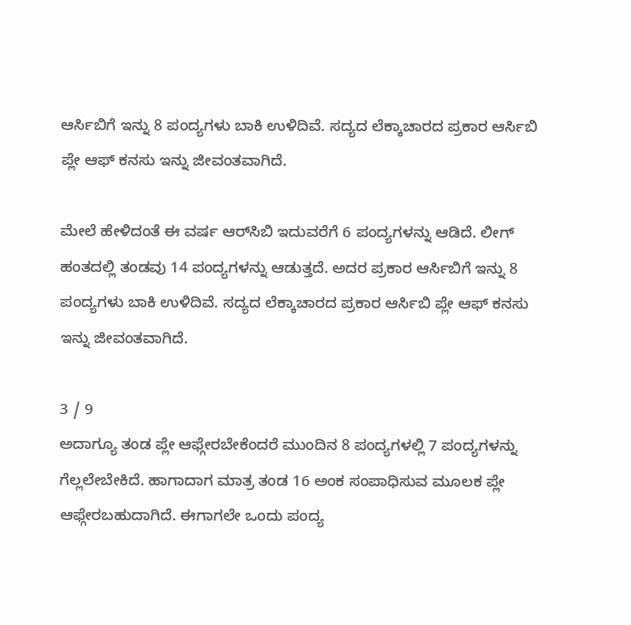ಆರ್ಸಿಬಿಗೆ ಇನ್ನು 8 ಪಂದ್ಯಗಳು ಬಾಕಿ ಉಳಿದಿವೆ. ಸದ್ಯದ ಲೆಕ್ಕಾಚಾರದ ಪ್ರಕಾರ ಆರ್ಸಿಬಿ ಪ್ಲೇ ಆಫ್ ಕನಸು ಇನ್ನು ಜೀವಂತವಾಗಿದೆ.

ಮೇಲೆ ಹೇಳಿದಂತೆ ಈ ವರ್ಷ ಆರ್‌ಸಿಬಿ ಇದುವರೆಗೆ 6 ಪಂದ್ಯಗಳನ್ನು ಆಡಿದೆ. ಲೀಗ್ ಹಂತದಲ್ಲಿ ತಂಡವು 14 ಪಂದ್ಯಗಳನ್ನು ಆಡುತ್ತದೆ. ಅದರ ಪ್ರಕಾರ ಆರ್ಸಿಬಿಗೆ ಇನ್ನು 8 ಪಂದ್ಯಗಳು ಬಾಕಿ ಉಳಿದಿವೆ. ಸದ್ಯದ ಲೆಕ್ಕಾಚಾರದ ಪ್ರಕಾರ ಆರ್ಸಿಬಿ ಪ್ಲೇ ಆಫ್ ಕನಸು ಇನ್ನು ಜೀವಂತವಾಗಿದೆ.

3 / 9
ಅದಾಗ್ಯೂ ತಂಡ ಪ್ಲೇ ಆಫ್ಗೇರಬೇಕೆಂದರೆ ಮುಂದಿನ 8 ಪಂದ್ಯಗಳಲ್ಲಿ 7 ಪಂದ್ಯಗಳನ್ನು ಗೆಲ್ಲಲೇಬೇಕಿದೆ. ಹಾಗಾದಾಗ ಮಾತ್ರ ತಂಡ 16 ಅಂಕ ಸಂಪಾಧಿಸುವ ಮೂಲಕ ಪ್ಲೇ ಆಫ್ಗೇರಬಹುದಾಗಿದೆ. ಈಗಾಗಲೇ ಒಂದು ಪಂದ್ಯ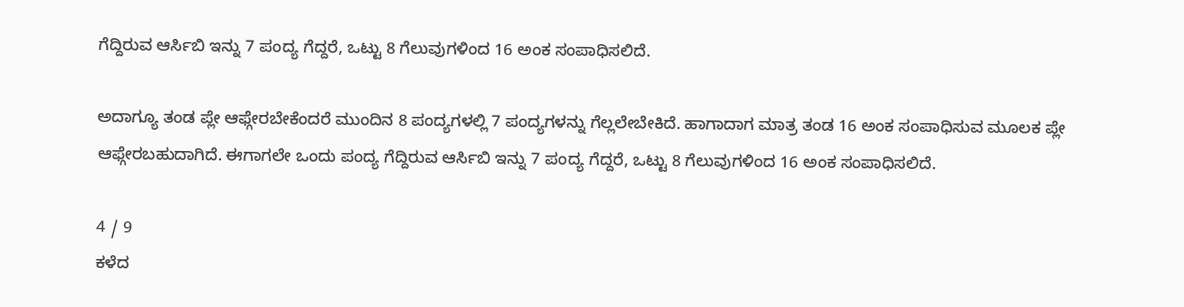ಗೆದ್ದಿರುವ ಆರ್ಸಿಬಿ ಇನ್ನು 7 ಪಂದ್ಯ ಗೆದ್ದರೆ, ಒಟ್ಟು 8 ಗೆಲುವುಗಳಿಂದ 16 ಅಂಕ ಸಂಪಾಧಿಸಲಿದೆ.

ಅದಾಗ್ಯೂ ತಂಡ ಪ್ಲೇ ಆಫ್ಗೇರಬೇಕೆಂದರೆ ಮುಂದಿನ 8 ಪಂದ್ಯಗಳಲ್ಲಿ 7 ಪಂದ್ಯಗಳನ್ನು ಗೆಲ್ಲಲೇಬೇಕಿದೆ. ಹಾಗಾದಾಗ ಮಾತ್ರ ತಂಡ 16 ಅಂಕ ಸಂಪಾಧಿಸುವ ಮೂಲಕ ಪ್ಲೇ ಆಫ್ಗೇರಬಹುದಾಗಿದೆ. ಈಗಾಗಲೇ ಒಂದು ಪಂದ್ಯ ಗೆದ್ದಿರುವ ಆರ್ಸಿಬಿ ಇನ್ನು 7 ಪಂದ್ಯ ಗೆದ್ದರೆ, ಒಟ್ಟು 8 ಗೆಲುವುಗಳಿಂದ 16 ಅಂಕ ಸಂಪಾಧಿಸಲಿದೆ.

4 / 9
ಕಳೆದ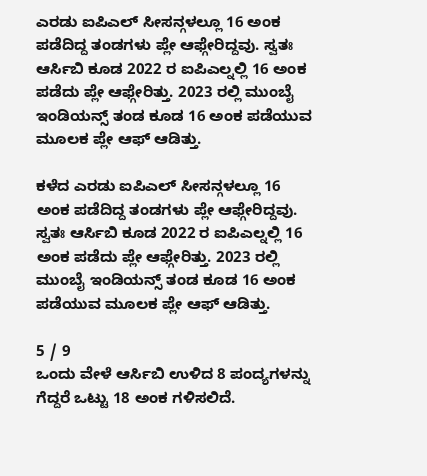ಎರಡು ಐಪಿಎಲ್‌ ಸೀಸನ್ಗಳಲ್ಲೂ 16 ಅಂಕ ಪಡೆದಿದ್ದ ತಂಡಗಳು ಪ್ಲೇ ಆಫ್ಗೇರಿದ್ದವು. ಸ್ವತಃ ಆರ್ಸಿಬಿ ಕೂಡ 2022 ರ ಐಪಿಎಲ್ನಲ್ಲಿ 16 ಅಂಕ ಪಡೆದು ಪ್ಲೇ ಆಫ್ಗೇರಿತ್ತು. 2023 ರಲ್ಲಿ ಮುಂಬೈ ಇಂಡಿಯನ್ಸ್ ತಂಡ ಕೂಡ 16 ಅಂಕ ಪಡೆಯುವ ಮೂಲಕ ಪ್ಲೇ ಆಫ್ ಆಡಿತ್ತು.

ಕಳೆದ ಎರಡು ಐಪಿಎಲ್‌ ಸೀಸನ್ಗಳಲ್ಲೂ 16 ಅಂಕ ಪಡೆದಿದ್ದ ತಂಡಗಳು ಪ್ಲೇ ಆಫ್ಗೇರಿದ್ದವು. ಸ್ವತಃ ಆರ್ಸಿಬಿ ಕೂಡ 2022 ರ ಐಪಿಎಲ್ನಲ್ಲಿ 16 ಅಂಕ ಪಡೆದು ಪ್ಲೇ ಆಫ್ಗೇರಿತ್ತು. 2023 ರಲ್ಲಿ ಮುಂಬೈ ಇಂಡಿಯನ್ಸ್ ತಂಡ ಕೂಡ 16 ಅಂಕ ಪಡೆಯುವ ಮೂಲಕ ಪ್ಲೇ ಆಫ್ ಆಡಿತ್ತು.

5 / 9
ಒಂದು ವೇಳೆ ಆರ್ಸಿಬಿ ಉಳಿದ 8 ಪಂದ್ಯಗಳನ್ನು ಗೆದ್ದರೆ ಒಟ್ಟು 18 ಅಂಕ ಗಳಿಸಲಿದೆ.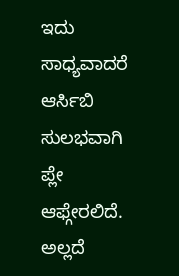ಇದು ಸಾಧ್ಯವಾದರೆ ಆರ್ಸಿಬಿ ಸುಲಭವಾಗಿ ಪ್ಲೇ ಆಫ್ಗೇರಲಿದೆ. ಅಲ್ಲದೆ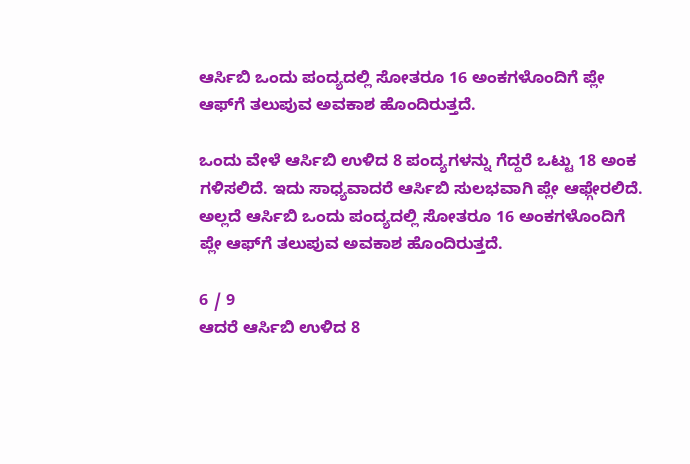ಆರ್ಸಿಬಿ ಒಂದು ಪಂದ್ಯದಲ್ಲಿ ಸೋತರೂ 16 ಅಂಕಗಳೊಂದಿಗೆ ಪ್ಲೇ ಆಫ್‌ಗೆ ತಲುಪುವ ಅವಕಾಶ ಹೊಂದಿರುತ್ತದೆ.

ಒಂದು ವೇಳೆ ಆರ್ಸಿಬಿ ಉಳಿದ 8 ಪಂದ್ಯಗಳನ್ನು ಗೆದ್ದರೆ ಒಟ್ಟು 18 ಅಂಕ ಗಳಿಸಲಿದೆ. ಇದು ಸಾಧ್ಯವಾದರೆ ಆರ್ಸಿಬಿ ಸುಲಭವಾಗಿ ಪ್ಲೇ ಆಫ್ಗೇರಲಿದೆ. ಅಲ್ಲದೆ ಆರ್ಸಿಬಿ ಒಂದು ಪಂದ್ಯದಲ್ಲಿ ಸೋತರೂ 16 ಅಂಕಗಳೊಂದಿಗೆ ಪ್ಲೇ ಆಫ್‌ಗೆ ತಲುಪುವ ಅವಕಾಶ ಹೊಂದಿರುತ್ತದೆ.

6 / 9
ಆದರೆ ಆರ್ಸಿಬಿ ಉಳಿದ 8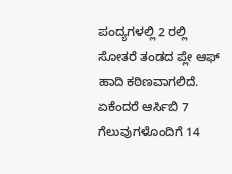ಪಂದ್ಯಗಳಲ್ಲಿ 2 ರಲ್ಲಿ ಸೋತರೆ ತಂಡದ ಪ್ಲೇ ಆಫ್ ಹಾದಿ ಕಠಿಣವಾಗಲಿದೆ. ಏಕೆಂದರೆ ಆರ್ಸಿಬಿ 7 ಗೆಲುವುಗಳೊಂದಿಗೆ 14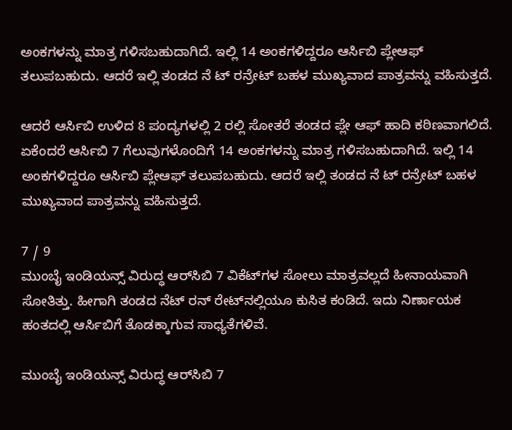ಅಂಕಗಳನ್ನು ಮಾತ್ರ ಗಳಿಸಬಹುದಾಗಿದೆ. ಇಲ್ಲಿ 14 ಅಂಕಗಳಿದ್ದರೂ ಆರ್ಸಿಬಿ ಪ್ಲೇಆಫ್ ತಲುಪಬಹುದು. ಆದರೆ ಇಲ್ಲಿ ತಂಡದ ನೆ ಟ್ ರನ್ರೇಟ್ ಬಹಳ ಮುಖ್ಯವಾದ ಪಾತ್ರವನ್ನು ವಹಿಸುತ್ತದೆ.

ಆದರೆ ಆರ್ಸಿಬಿ ಉಳಿದ 8 ಪಂದ್ಯಗಳಲ್ಲಿ 2 ರಲ್ಲಿ ಸೋತರೆ ತಂಡದ ಪ್ಲೇ ಆಫ್ ಹಾದಿ ಕಠಿಣವಾಗಲಿದೆ. ಏಕೆಂದರೆ ಆರ್ಸಿಬಿ 7 ಗೆಲುವುಗಳೊಂದಿಗೆ 14 ಅಂಕಗಳನ್ನು ಮಾತ್ರ ಗಳಿಸಬಹುದಾಗಿದೆ. ಇಲ್ಲಿ 14 ಅಂಕಗಳಿದ್ದರೂ ಆರ್ಸಿಬಿ ಪ್ಲೇಆಫ್ ತಲುಪಬಹುದು. ಆದರೆ ಇಲ್ಲಿ ತಂಡದ ನೆ ಟ್ ರನ್ರೇಟ್ ಬಹಳ ಮುಖ್ಯವಾದ ಪಾತ್ರವನ್ನು ವಹಿಸುತ್ತದೆ.

7 / 9
ಮುಂಬೈ ಇಂಡಿಯನ್ಸ್ ವಿರುದ್ಧ ಆರ್‌ಸಿಬಿ 7 ವಿಕೆಟ್‌ಗಳ ಸೋಲು ಮಾತ್ರವಲ್ಲದೆ ಹೀನಾಯವಾಗಿ ಸೋತಿತ್ತು. ಹೀಗಾಗಿ ತಂಡದ ನೆಟ್ ರನ್ ರೇಟ್‌ನಲ್ಲಿಯೂ ಕುಸಿತ ಕಂಡಿದೆ. ಇದು ನಿರ್ಣಾಯಕ ಹಂತದಲ್ಲಿ ಆರ್ಸಿಬಿಗೆ ತೊಡಕ್ಕಾಗುವ ಸಾಧ್ಯತೆಗಳಿವೆ.

ಮುಂಬೈ ಇಂಡಿಯನ್ಸ್ ವಿರುದ್ಧ ಆರ್‌ಸಿಬಿ 7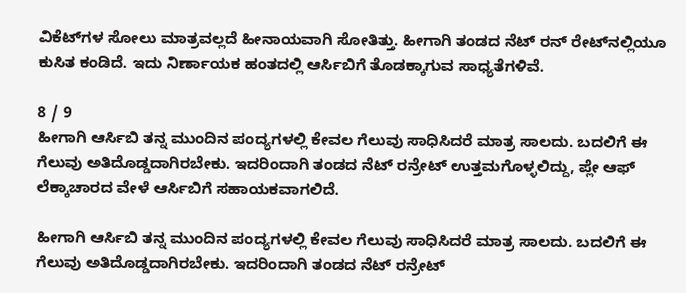ವಿಕೆಟ್‌ಗಳ ಸೋಲು ಮಾತ್ರವಲ್ಲದೆ ಹೀನಾಯವಾಗಿ ಸೋತಿತ್ತು. ಹೀಗಾಗಿ ತಂಡದ ನೆಟ್ ರನ್ ರೇಟ್‌ನಲ್ಲಿಯೂ ಕುಸಿತ ಕಂಡಿದೆ. ಇದು ನಿರ್ಣಾಯಕ ಹಂತದಲ್ಲಿ ಆರ್ಸಿಬಿಗೆ ತೊಡಕ್ಕಾಗುವ ಸಾಧ್ಯತೆಗಳಿವೆ.

8 / 9
ಹೀಗಾಗಿ ಆರ್ಸಿಬಿ ತನ್ನ ಮುಂದಿನ ಪಂದ್ಯಗಳಲ್ಲಿ ಕೇವಲ ಗೆಲುವು ಸಾಧಿಸಿದರೆ ಮಾತ್ರ ಸಾಲದು. ಬದಲಿಗೆ ಈ ಗೆಲುವು ಅತಿದೊಡ್ಡದಾಗಿರಬೇಕು. ಇದರಿಂದಾಗಿ ತಂಡದ ನೆಟ್ ರನ್ರೇಟ್ ಉತ್ತಮಗೊಳ್ಳಲಿದ್ದು, ಪ್ಲೇ ಆಫ್ ಲೆಕ್ಕಾಚಾರದ ವೇಳೆ ಆರ್ಸಿಬಿಗೆ ಸಹಾಯಕವಾಗಲಿದೆ.

ಹೀಗಾಗಿ ಆರ್ಸಿಬಿ ತನ್ನ ಮುಂದಿನ ಪಂದ್ಯಗಳಲ್ಲಿ ಕೇವಲ ಗೆಲುವು ಸಾಧಿಸಿದರೆ ಮಾತ್ರ ಸಾಲದು. ಬದಲಿಗೆ ಈ ಗೆಲುವು ಅತಿದೊಡ್ಡದಾಗಿರಬೇಕು. ಇದರಿಂದಾಗಿ ತಂಡದ ನೆಟ್ ರನ್ರೇಟ್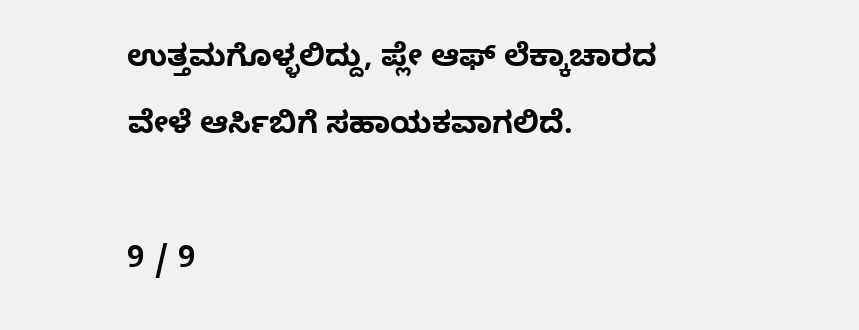ಉತ್ತಮಗೊಳ್ಳಲಿದ್ದು, ಪ್ಲೇ ಆಫ್ ಲೆಕ್ಕಾಚಾರದ ವೇಳೆ ಆರ್ಸಿಬಿಗೆ ಸಹಾಯಕವಾಗಲಿದೆ.

9 / 9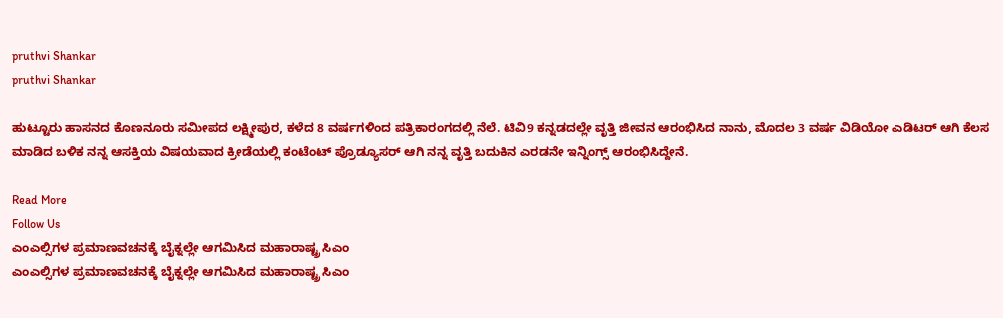pruthvi Shankar
pruthvi Shankar

ಹುಟ್ಟೂರು ಹಾಸನದ ಕೊಣನೂರು ಸಮೀಪದ ಲಕ್ಷ್ಮೀಪುರ, ಕಳೆದ 8 ವರ್ಷಗಳಿಂದ ಪತ್ರಿಕಾರಂಗದಲ್ಲಿ ನೆಲೆ. ಟಿವಿ9 ಕನ್ನಡದಲ್ಲೇ ವೃತ್ತಿ ಜೀವನ ಆರಂಭಿಸಿದ ನಾನು, ಮೊದಲ 3 ವರ್ಷ ವಿಡಿಯೋ ಎಡಿಟರ್ ಆಗಿ ಕೆಲಸ ಮಾಡಿದ ಬಳಿಕ ನನ್ನ ಆಸಕ್ತಿಯ ವಿಷಯವಾದ ಕ್ರೀಡೆಯಲ್ಲಿ ಕಂಟೆಂಟ್ ಪ್ರೊಡ್ಯೂಸರ್ ಆಗಿ ನನ್ನ ವೃತ್ತಿ ಬದುಕಿನ ಎರಡನೇ ಇನ್ನಿಂಗ್ಸ್ ಆರಂಭಿಸಿದ್ದೇನೆ.

Read More
Follow Us
ಎಂಎಲ್ಸಿಗಳ ಪ್ರಮಾಣವಚನಕ್ಕೆ ಬೈಕ್ನಲ್ಲೇ ಆಗಮಿಸಿದ ಮಹಾರಾಷ್ಟ್ರ ಸಿಎಂ
ಎಂಎಲ್ಸಿಗಳ ಪ್ರಮಾಣವಚನಕ್ಕೆ ಬೈಕ್ನಲ್ಲೇ ಆಗಮಿಸಿದ ಮಹಾರಾಷ್ಟ್ರ ಸಿಎಂ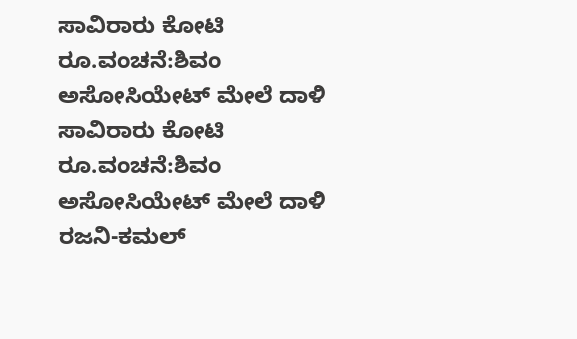ಸಾವಿರಾರು ಕೋಟಿ ರೂ.ವಂಚನೆ:ಶಿವಂ ಅಸೋಸಿಯೇಟ್ ಮೇಲೆ ದಾಳಿ
ಸಾವಿರಾರು ಕೋಟಿ ರೂ.ವಂಚನೆ:ಶಿವಂ ಅಸೋಸಿಯೇಟ್ ಮೇಲೆ ದಾಳಿ
ರಜನಿ-ಕಮಲ್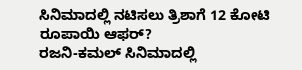ಸಿನಿಮಾದಲ್ಲಿ ನಟಿಸಲು ತ್ರಿಶಾಗೆ 12 ಕೋಟಿ ರೂಪಾಯಿ ಆಫರ್?
ರಜನಿ-ಕಮಲ್ ಸಿನಿಮಾದಲ್ಲಿ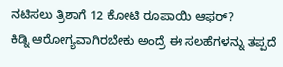ನಟಿಸಲು ತ್ರಿಶಾಗೆ 12 ಕೋಟಿ ರೂಪಾಯಿ ಆಫರ್?
ಕಿಡ್ನಿ ಆರೋಗ್ಯವಾಗಿರಬೇಕು ಅಂದ್ರೆ ಈ ಸಲಹೆಗಳನ್ನು ತಪ್ಪದೆ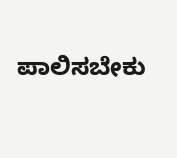ಪಾಲಿಸಬೇಕು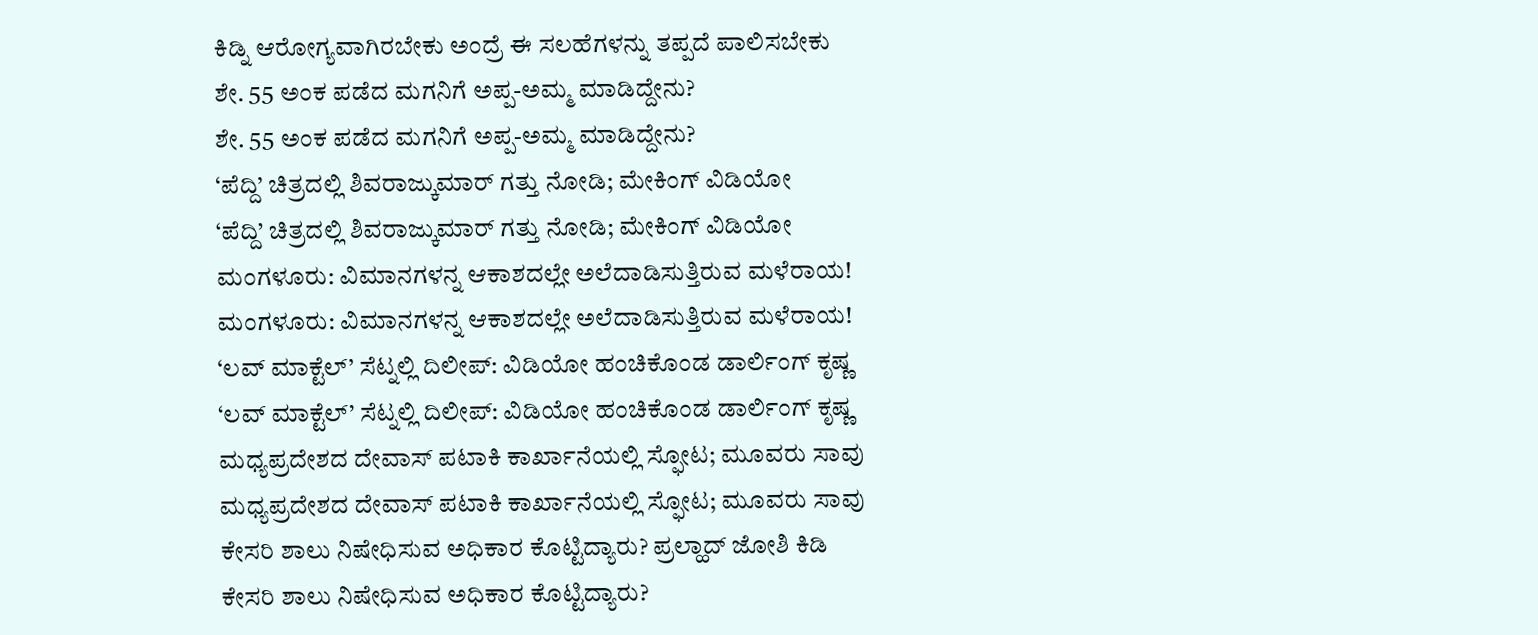ಕಿಡ್ನಿ ಆರೋಗ್ಯವಾಗಿರಬೇಕು ಅಂದ್ರೆ ಈ ಸಲಹೆಗಳನ್ನು ತಪ್ಪದೆ ಪಾಲಿಸಬೇಕು
ಶೇ. 55 ಅಂಕ ಪಡೆದ ಮಗನಿಗೆ ಅಪ್ಪ-ಅಮ್ಮ ಮಾಡಿದ್ದೇನು?
ಶೇ. 55 ಅಂಕ ಪಡೆದ ಮಗನಿಗೆ ಅಪ್ಪ-ಅಮ್ಮ ಮಾಡಿದ್ದೇನು?
‘ಪೆದ್ದಿ’ ಚಿತ್ರದಲ್ಲಿ ಶಿವರಾಜ್ಕುಮಾರ್ ಗತ್ತು ನೋಡಿ; ಮೇಕಿಂಗ್ ವಿಡಿಯೋ
‘ಪೆದ್ದಿ’ ಚಿತ್ರದಲ್ಲಿ ಶಿವರಾಜ್ಕುಮಾರ್ ಗತ್ತು ನೋಡಿ; ಮೇಕಿಂಗ್ ವಿಡಿಯೋ
ಮಂಗಳೂರು: ವಿಮಾನಗಳನ್ನ ಆಕಾಶದಲ್ಲೇ ಅಲೆದಾಡಿಸುತ್ತಿರುವ ಮಳೆರಾಯ!
ಮಂಗಳೂರು: ವಿಮಾನಗಳನ್ನ ಆಕಾಶದಲ್ಲೇ ಅಲೆದಾಡಿಸುತ್ತಿರುವ ಮಳೆರಾಯ!
‘ಲವ್ ಮಾಕ್ಟೆಲ್’ ಸೆಟ್ನಲ್ಲಿ ದಿಲೀಪ್: ವಿಡಿಯೋ ಹಂಚಿಕೊಂಡ ಡಾರ್ಲಿಂಗ್ ಕೃಷ್ಣ
‘ಲವ್ ಮಾಕ್ಟೆಲ್’ ಸೆಟ್ನಲ್ಲಿ ದಿಲೀಪ್: ವಿಡಿಯೋ ಹಂಚಿಕೊಂಡ ಡಾರ್ಲಿಂಗ್ ಕೃಷ್ಣ
ಮಧ್ಯಪ್ರದೇಶದ ದೇವಾಸ್ ಪಟಾಕಿ ಕಾರ್ಖಾನೆಯಲ್ಲಿ ಸ್ಫೋಟ; ಮೂವರು ಸಾವು
ಮಧ್ಯಪ್ರದೇಶದ ದೇವಾಸ್ ಪಟಾಕಿ ಕಾರ್ಖಾನೆಯಲ್ಲಿ ಸ್ಫೋಟ; ಮೂವರು ಸಾವು
ಕೇಸರಿ ಶಾಲು ನಿಷೇಧಿಸುವ ಅಧಿಕಾರ ಕೊಟ್ಟಿದ್ಯಾರು? ಪ್ರಲ್ಹಾದ್ ಜೋಶಿ ಕಿಡಿ
ಕೇಸರಿ ಶಾಲು ನಿಷೇಧಿಸುವ ಅಧಿಕಾರ ಕೊಟ್ಟಿದ್ಯಾರು?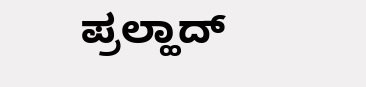ಪ್ರಲ್ಹಾದ್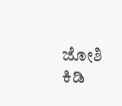ಜೋಶಿ ಕಿಡಿ